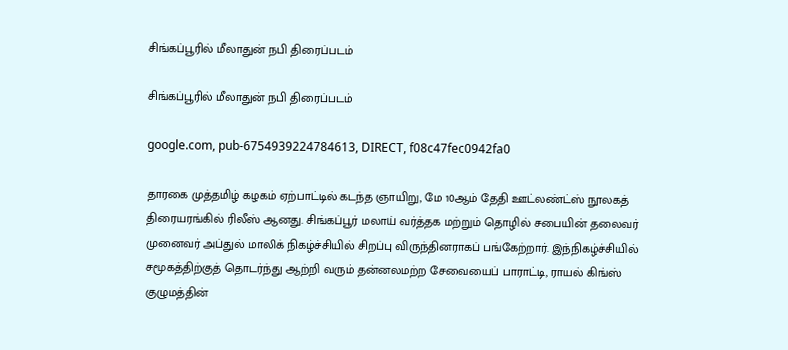சிங்கப்பூரில் மீலாதுன் நபி திரைப்படம்

சிங்கப்பூரில் மீலாதுன் நபி திரைப்படம்

google.com, pub-6754939224784613, DIRECT, f08c47fec0942fa0

தாரகை முத்தமிழ் கழகம் ஏற்பாட்டில் கடந்த ஞாயிறு, மே 10ஆம் தேதி ஊட்லண்ட்ஸ் நூலகத் திரையரங்கில் ரிலீஸ் ஆனது. சிங்கப்பூர் மலாய் வர்த்தக மற்றும் தொழில் சபையின் தலைவர் முனைவர் அப்துல் மாலிக் நிகழ்ச்சியில் சிறப்பு விருந்தினராகப் பங்கேற்றார். இந்நிகழ்ச்சியில் சமூகத்திற்குத் தொடர்ந்து ஆற்றி வரும் தன்னலமற்ற சேவையைப் பாராட்டி, ராயல் கிங்ஸ் குழுமத்தின்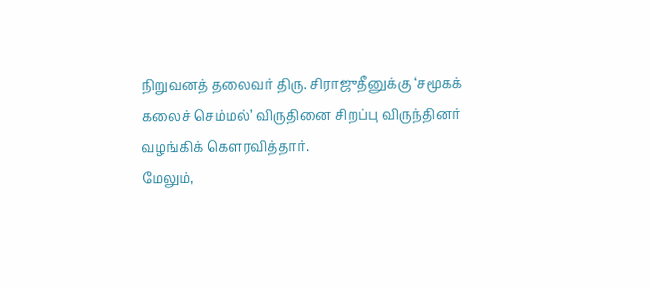நிறுவனத் தலைவர் திரு. சிராஜுதீனுக்கு ‘சமூகக் கலைச் செம்மல்’ விருதினை சிறப்பு விருந்தினர் வழங்கிக் கௌரவித்தார்.
மேலும்,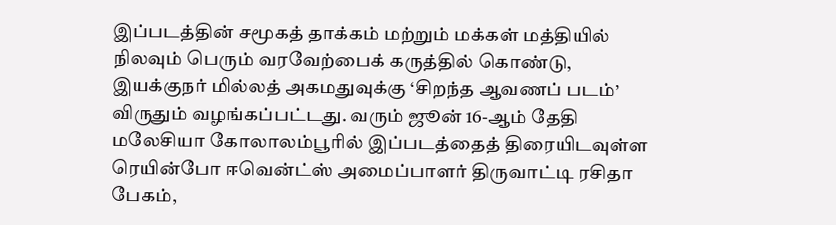இப்படத்தின் சமூகத் தாக்கம் மற்றும் மக்கள் மத்தியில் நிலவும் பெரும் வரவேற்பைக் கருத்தில் கொண்டு, இயக்குநர் மில்லத் அகமதுவுக்கு ‘சிறந்த ஆவணப் படம்’ விருதும் வழங்கப்பட்டது. வரும் ஜூன் 16-ஆம் தேதி மலேசியா கோலாலம்பூரில் இப்படத்தைத் திரையிடவுள்ள ரெயின்போ ஈவென்ட்ஸ் அமைப்பாளர் திருவாட்டி ரசிதா பேகம்,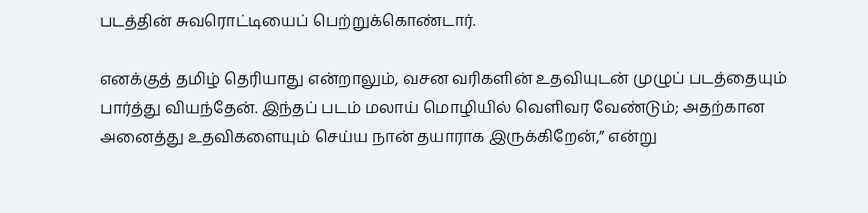படத்தின் சுவரொட்டியைப் பெற்றுக்கொண்டார்.

எனக்குத் தமிழ் தெரியாது என்றாலும், வசன வரிகளின் உதவியுடன் முழுப் படத்தையும் பார்த்து வியந்தேன். இந்தப் படம் மலாய் மொழியில் வெளிவர வேண்டும்; அதற்கான அனைத்து உதவிகளையும் செய்ய நான் தயாராக இருக்கிறேன்,” என்று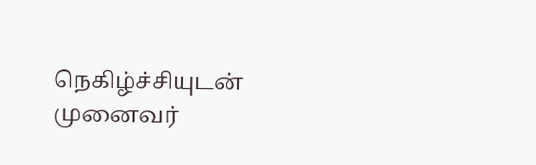நெகிழ்ச்சியுடன் முனைவர்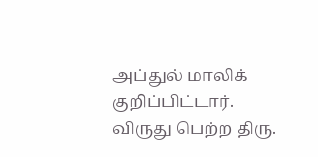அப்துல் மாலிக் குறிப்பிட்டார். விருது பெற்ற திரு.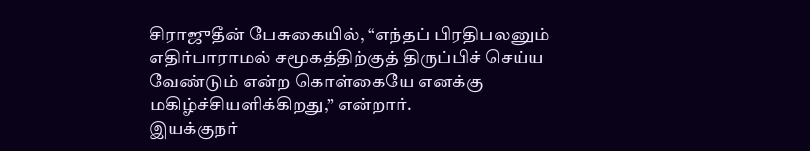சிராஜுதீன் பேசுகையில், “எந்தப் பிரதிபலனும் எதிர்பாராமல் சமூகத்திற்குத் திருப்பிச் செய்ய வேண்டும் என்ற கொள்கையே எனக்கு மகிழ்ச்சியளிக்கிறது,” என்றார்.
இயக்குநர்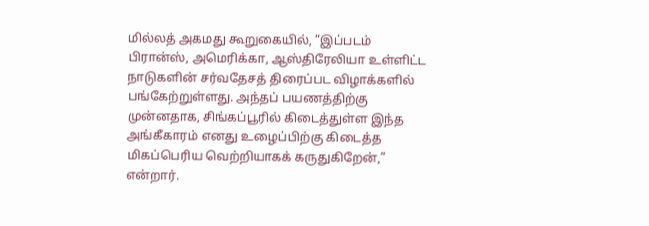மில்லத் அகமது கூறுகையில், “இப்படம் பிரான்ஸ், அமெரிக்கா, ஆஸ்திரேலியா உள்ளிட்ட நாடுகளின் சர்வதேசத் திரைப்பட விழாக்களில் பங்கேற்றுள்ளது. அந்தப் பயணத்திற்கு முன்னதாக, சிங்கப்பூரில் கிடைத்துள்ள இந்த அங்கீகாரம் எனது உழைப்பிற்கு கிடைத்த மிகப்பெரிய வெற்றியாகக் கருதுகிறேன்,” என்றார்.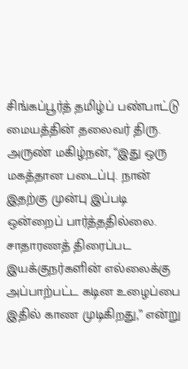சிங்கப்பூர்த் தமிழ்ப் பண்பாட்டு மையத்தின் தலைவர் திரு. அருண் மகிழ்நன், “இது ஒரு மகத்தான படைப்பு. நான் இதற்கு முன்பு இப்படி ஒன்றைப் பார்த்ததில்லை. சாதாரணத் திரைப்பட இயக்குநர்களின் எல்லைக்கு அப்பாற்பட்ட கடின உழைப்பை இதில் காண முடிகிறது,” என்று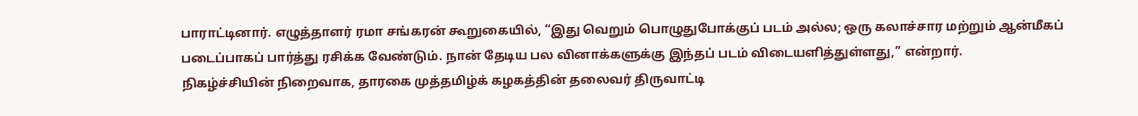பாராட்டினார். எழுத்தாளர் ரமா சங்கரன் கூறுகையில், “இது வெறும் பொழுதுபோக்குப் படம் அல்ல; ஒரு கலாச்சார மற்றும் ஆன்மீகப் படைப்பாகப் பார்த்து ரசிக்க வேண்டும். நான் தேடிய பல வினாக்களுக்கு இந்தப் படம் விடையளித்துள்ளது,” என்றார்.
நிகழ்ச்சியின் நிறைவாக, தாரகை முத்தமிழ்க் கழகத்தின் தலைவர் திருவாட்டி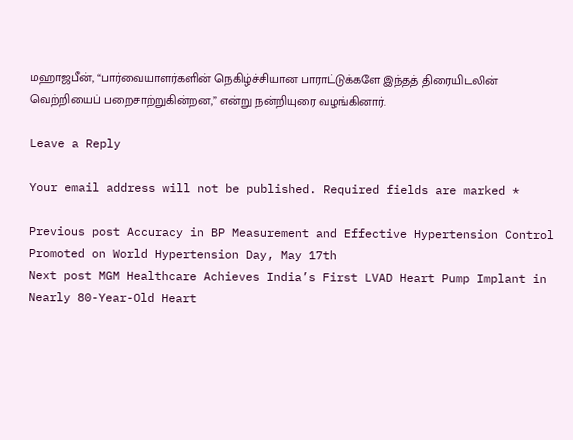மஹாஜபீன், “பார்வையாளர்களின் நெகிழ்ச்சியான பாராட்டுக்களே இந்தத் திரையிடலின் வெற்றியைப் பறைசாற்றுகின்றன,” என்று நன்றியுரை வழங்கினார்.

Leave a Reply

Your email address will not be published. Required fields are marked *

Previous post Accuracy in BP Measurement and Effective Hypertension Control Promoted on World Hypertension Day, May 17th
Next post MGM Healthcare Achieves India’s First LVAD Heart Pump Implant in Nearly 80-Year-Old Heart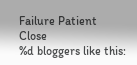Failure Patient
Close
%d bloggers like this: